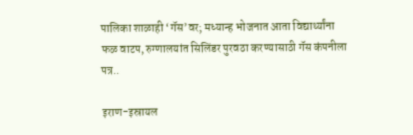पालिका शाळाही ‘गॅस’वर; मध्यान्ह भोजनात आता विद्यार्थ्यांना फळ वाटप, रुग्णालयांत सिलिंडर पुरवठा करण्यासाठी गॅस कंपनीला पत्र..

इराण-इस्रायल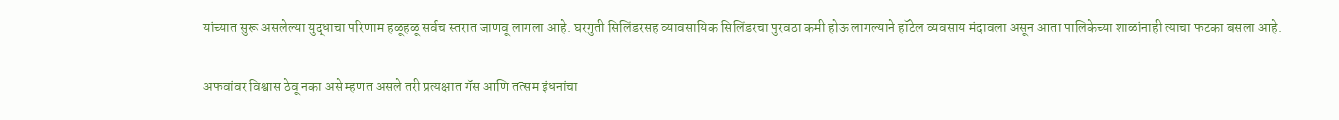यांच्यात सुरू असलेल्या युद्धाचा परिणाम हळूहळू सर्वच स्तरात जाणवू लागला आहे. घरगुती सिलिंडरसह व्यावसायिक सिलिंडरचा पुरवठा कमी होऊ लागल्याने हॉटेल व्यवसाय मंदावला असून आता पालिकेच्या शाळांनाही त्याचा फटका बसला आहे.

अफवांवर विश्वास ठेवू नका असे म्हणत असले तरी प्रत्यक्षात गॅस आणि तत्सम इंधनांचा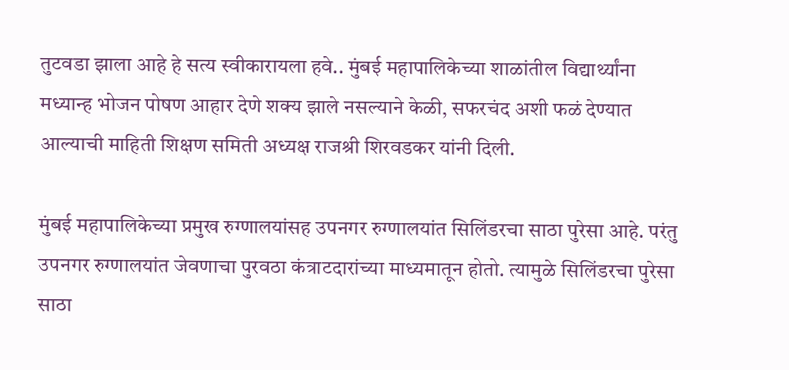तुटवडा झाला आहे हे सत्य स्वीकारायला हवे.. मुंबई महापालिकेच्या शाळांतील विद्यार्थ्यांना मध्यान्ह भोजन पोषण आहार देणे शक्य झाले नसल्याने केळी, सफरचंद अशी फळं देण्यात आल्याची माहिती शिक्षण समिती अध्यक्ष राजश्री शिरवडकर यांनी दिली.

मुंबई महापालिकेच्या प्रमुख रुग्णालयांसह उपनगर रुग्णालयांत सिलिंडरचा साठा पुरेसा आहे. परंतु उपनगर रुग्णालयांत जेवणाचा पुरवठा कंत्राटदारांच्या माध्यमातून होतो. त्यामुळे सिलिंडरचा पुरेसा साठा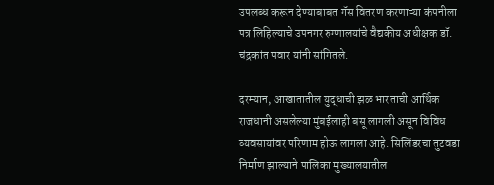उपलब्ध करून देण्याबाबत गॅस वितरण करणाऱ्या कंपनीला पत्र लिहिल्याचे उपनगर रुग्णालयांचे वैद्यकीय अधीक्षक डॉ. चंद्रकांत पवार यांनी सांगितले.

दरम्यान, आखातातील युद्धाची झळ भारताची आर्थिक राजधानी असलेल्या मुंबईलाही बसू लागली असून विविध व्यवसायांवर परिणाम होऊ लागला आहे. सिलिंडरचा तुटवडा निर्माण झाल्याने पालिका मुख्यालयातील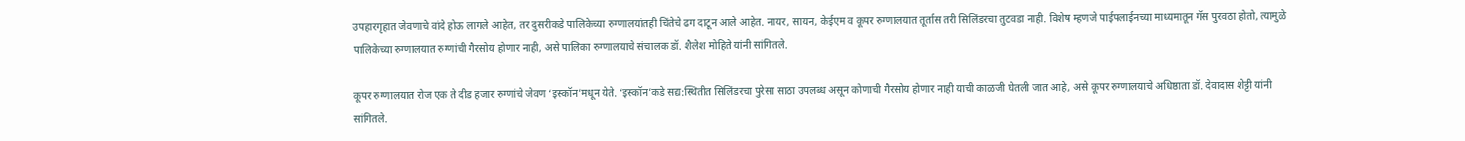उपहारगृहात जेवणाचे वांदे होऊ लागले आहेत, तर दुसरीकडे पालिकेच्या रुग्णालयांतही चिंतेचे ढग दाटून आले आहेत. नायर, सायन, केईएम व कूपर रुग्णालयात तूर्तास तरी सिलिंडरचा तुटवडा नाही. विशेष म्हणजे पाईपलाईनच्या माध्यमातून गॅस पुरवठा होतो, त्यामुळे पालिकेच्या रुग्णालयात रुग्णांची गैरसोय होणार नाही, असे पालिका रुग्णालयाचे संचालक डॉ. शैलेश मोहिते यांनी सांगितले.

कूपर रुग्णालयात रोज एक ते दीड हजार रुग्णांचे जेवण ‘इस्कॉन’मधून येते. ‘इस्कॉन’कडे सद्य:स्थितीत सिलिंडरचा पुरेसा साठा उपलब्ध असून कोणाची गैरसोय होणार नाही याची काळजी घेतली जात आहे, असे कूपर रुग्णालयाचे अधिष्ठाता डॉ. देवादास शेट्टी यांनी सांगितले.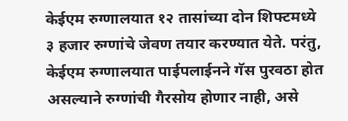केईएम रुग्णालयात १२ तासांच्या दोन शिफ्टमध्ये ३ हजार रुग्णांचे जेवण तयार करण्यात येते. परंतु, केईएम रुग्णालयात पाईपलाईनने गॅस पुरवठा होत असल्याने रुग्णांची गैरसोय होणार नाही, असे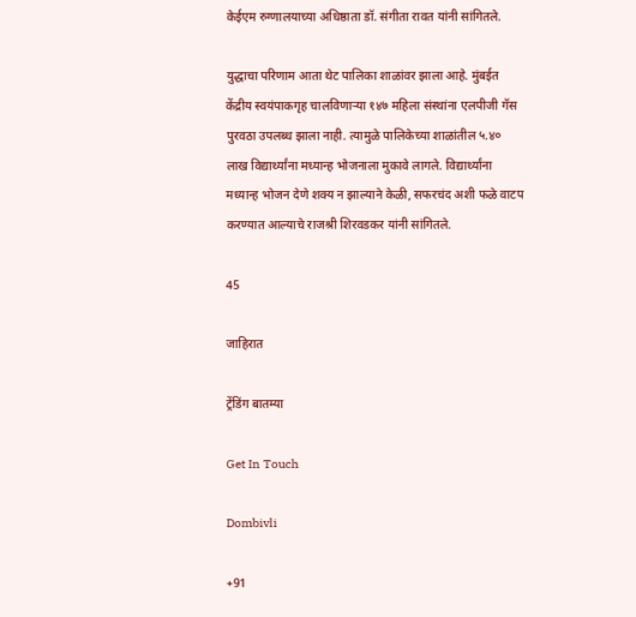केईएम रुग्णालयाच्या अधिष्ठाता डॉ. संगीता रावत यांनी सांगितले.

युद्धाचा परिणाम आता थेट पालिका शाळांवर झाला आहे. मुंबईत केंद्रीय स्वयंपाकगृह चालविणाऱ्या १४७ महिला संस्थांना एलपीजी गॅस पुरवठा उपलब्ध झाला नाही. त्यामुळे पालिकेच्या शाळांतील ५.४० लाख विद्यार्थ्यांना मध्यान्ह भोजनाला मुकावे लागले. विद्यार्थ्यांना मध्यान्ह भोजन देणे शक्य न झाल्याने केळी, सफरचंद अशी फळे वाटप करण्यात आल्याचे राजश्री शिरवडकर यांनी सांगितले.

45

जाहिरात

ट्रेंडिंग बातम्या

Get In Touch

Dombivli

+91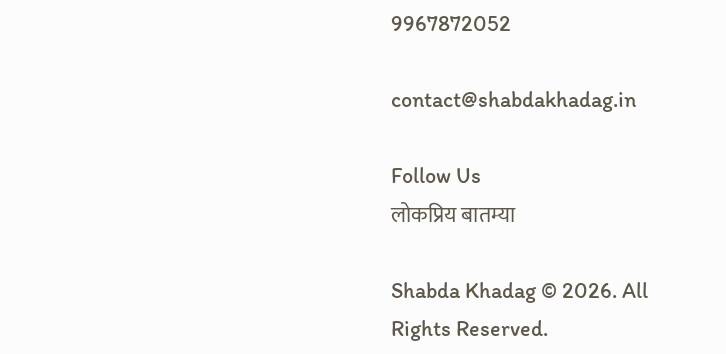9967872052

contact@shabdakhadag.in

Follow Us
लोकप्रिय बातम्या

Shabda Khadag © 2026. All Rights Reserved.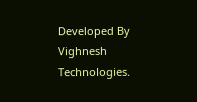Developed By Vighnesh Technologies.